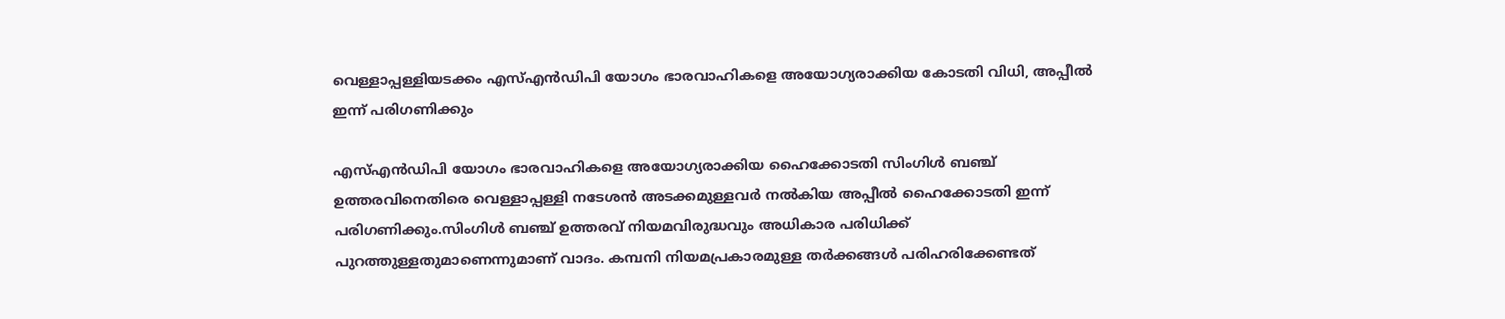വെള്ളാപ്പള്ളിയടക്കം എസ്‌എൻഡിപി യോഗം ഭാരവാഹികളെ അയോഗ്യരാക്കിയ കോടതി വിധി, അപ്പീല്‍ ഇന്ന് പരിഗണിക്കും

എസ്‌എൻഡിപി യോഗം ഭാരവാഹികളെ അയോഗ്യരാക്കിയ ഹൈക്കോടതി സിംഗിള്‍ ബഞ്ച് ഉത്തരവിനെതിരെ വെള്ളാപ്പള്ളി നടേശൻ അടക്കമുള്ളവർ നല്‍കിയ അപ്പീല്‍ ഹൈക്കോടതി ഇന്ന് പരിഗണിക്കും.സിംഗിള്‍ ബഞ്ച് ഉത്തരവ് നിയമവിരുദ്ധവും അധികാര പരിധിക്ക് പുറത്തുള്ളതുമാണെന്നുമാണ് വാദം. കമ്പനി നിയമപ്രകാരമുള്ള തർക്കങ്ങള്‍ പരിഹരിക്കേണ്ടത്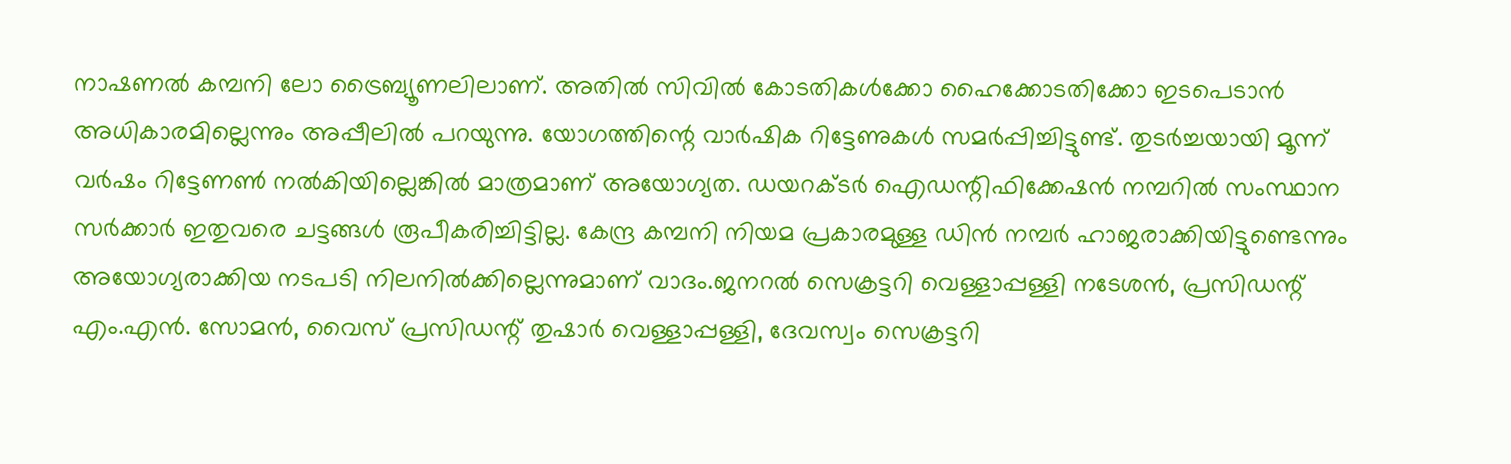നാഷണല്‍ കമ്പനി ലോ ട്രൈബ്യൂണലിലാണ്. അതില്‍ സിവില്‍ കോടതികള്‍ക്കോ ഹൈക്കോടതിക്കോ ഇടപെടാൻ അധികാരമില്ലെന്നും അപ്പീലില്‍ പറയുന്നു. യോഗത്തിന്റെ വാർഷിക റിട്ടേണുകള്‍ സമർപ്പിച്ചിട്ടുണ്ട്. തുടർച്ചയായി മൂന്ന് വർഷം റിട്ടേണണ്‍ നല്‍കിയില്ലെങ്കില്‍ മാത്രമാണ് അയോഗ്യത. ഡയറക്ടർ ഐഡന്റിഫിക്കേഷൻ നമ്പറില്‍ സംസ്ഥാന സർക്കാർ ഇതുവരെ ചട്ടങ്ങള്‍ രൂപീകരിച്ചിട്ടില്ല. കേന്ദ്ര കമ്പനി നിയമ പ്രകാരമുള്ള ഡിൻ നമ്പർ ഹാജരാക്കിയിട്ടുണ്ടെന്നും അയോഗ്യരാക്കിയ നടപടി നിലനില്‍ക്കില്ലെന്നുമാണ് വാദം.ജനറല്‍ സെക്രട്ടറി വെള്ളാപ്പള്ളി നടേശൻ, പ്രസിഡന്റ് എം.എൻ. സോമൻ, വൈസ് പ്രസിഡന്റ് തുഷാർ വെള്ളാപ്പള്ളി, ദേവസ്വം സെക്രട്ടറി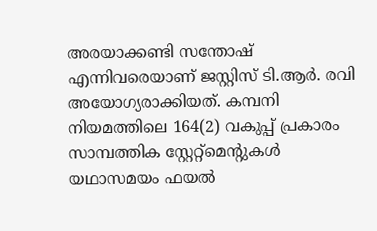അരയാക്കണ്ടി സന്തോഷ് എന്നിവരെയാണ് ജസ്റ്റിസ് ടി.ആർ. രവി അയോഗ്യരാക്കിയത്. കമ്പനി നിയമത്തിലെ 164(2) വകുപ്പ് പ്രകാരം സാമ്പത്തിക സ്റ്റേറ്റ്‌മെന്റുകള്‍ യഥാസമയം ഫയല്‍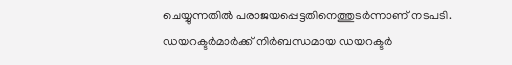ചെയ്യുന്നതില്‍ പരാജയപ്പെട്ടതിനെത്തുടർന്നാണ് നടപടി. ഡയറക്ടർമാർക്ക് നിർബന്ധമായ ഡയറക്ടർ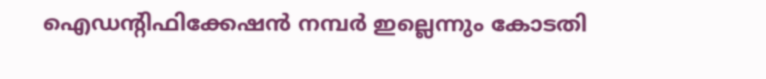ഐഡന്റിഫിക്കേഷൻ നമ്പർ ഇല്ലെന്നും കോടതി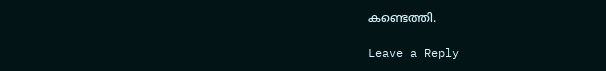കണ്ടെത്തി.

Leave a Reply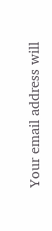Your email address will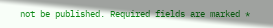not be published. Required fields are marked *